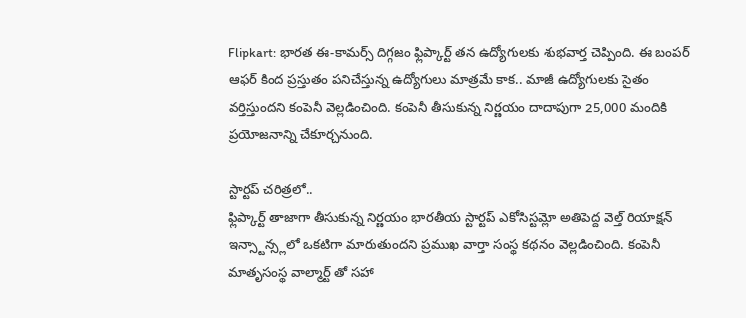Flipkart: భారత ఈ-కామర్స్ దిగ్గజం ఫ్లిప్కార్ట్ తన ఉద్యోగులకు శుభవార్త చెప్పింది. ఈ బంపర్ ఆఫర్ కింద ప్రస్తుతం పనిచేస్తున్న ఉద్యోగులు మాత్రమే కాక.. మాజీ ఉద్యోగులకు సైతం వర్తిస్తుందని కంపెనీ వెల్లడించింది. కంపెనీ తీసుకున్న నిర్ణయం దాదాపుగా 25,000 మందికి ప్రయోజనాన్ని చేకూర్చనుంది.

స్టార్టప్ చరిత్రలో..
ఫ్లిప్కార్ట్ తాజాగా తీసుకున్న నిర్ణయం భారతీయ స్టార్టప్ ఎకోసిస్టమ్లో అతిపెద్ద వెల్త్ రియాక్షన్ ఇన్స్టాన్స్లలో ఒకటిగా మారుతుందని ప్రముఖ వార్తా సంస్థ కథనం వెల్లడించింది. కంపెనీ మాతృసంస్థ వాల్మార్ట్ తో సహా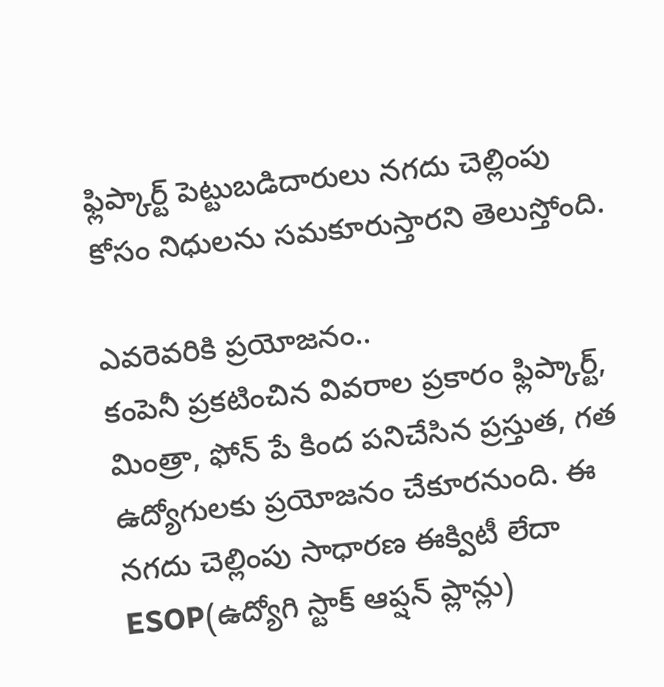ఫ్లిప్కార్ట్ పెట్టుబడిదారులు నగదు చెల్లింపు కోసం నిధులను సమకూరుస్తారని తెలుస్తోంది.

ఎవరెవరికి ప్రయోజనం..
కంపెనీ ప్రకటించిన వివరాల ప్రకారం ఫ్లిప్కార్ట్, మింత్రా, ఫోన్ పే కింద పనిచేసిన ప్రస్తుత, గత ఉద్యోగులకు ప్రయోజనం చేకూరనుంది. ఈ నగదు చెల్లింపు సాధారణ ఈక్విటీ లేదా ESOP(ఉద్యోగి స్టాక్ ఆప్షన్ ప్లాన్లు)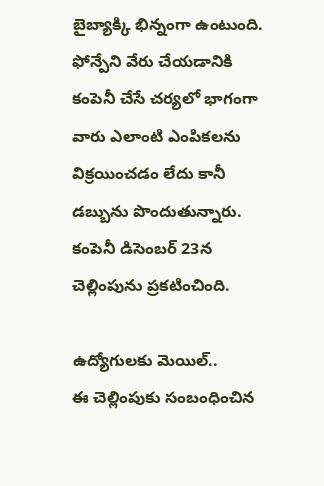బైబ్యాక్కి భిన్నంగా ఉంటుంది. ఫోన్పేని వేరు చేయడానికి కంపెనీ చేసే చర్యలో భాగంగా వారు ఎలాంటి ఎంపికలను విక్రయించడం లేదు కానీ డబ్బును పొందుతున్నారు. కంపెనీ డిసెంబర్ 23న చెల్లింపును ప్రకటించింది.

ఉద్యోగులకు మెయిల్..
ఈ చెల్లింపుకు సంబంధించిన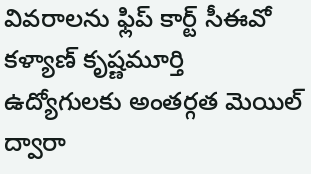వివరాలను ఫ్లిప్ కార్ట్ సీఈవో కళ్యాణ్ కృష్ణమూర్తి ఉద్యోగులకు అంతర్గత మెయిల్ ద్వారా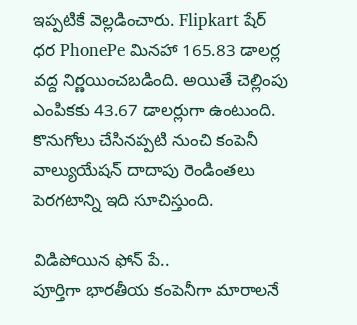ఇప్పటికే వెల్లడించారు. Flipkart షేర్ ధర PhonePe మినహా 165.83 డాలర్ల వద్ద నిర్ణయించబడింది. అయితే చెల్లింపు ఎంపికకు 43.67 డాలర్లుగా ఉంటుంది. కొనుగోలు చేసినప్పటి నుంచి కంపెనీ వాల్యుయేషన్ దాదాపు రెండింతలు పెరగటాన్ని ఇది సూచిస్తుంది.

విడిపోయిన ఫోన్ పే..
పూర్తిగా భారతీయ కంపెనీగా మారాలనే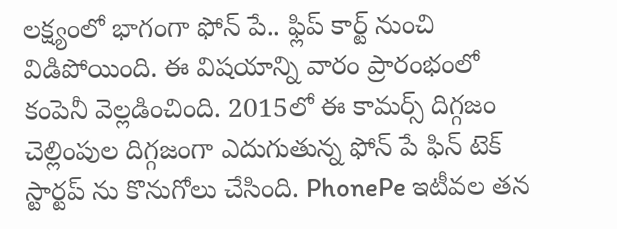లక్ష్యంలో భాగంగా ఫోన్ పే.. ఫ్లిప్ కార్ట్ నుంచి విడిపోయింది. ఈ విషయాన్ని వారం ప్రారంభంలో కంపెనీ వెల్లడించింది. 2015లో ఈ కామర్స్ దిగ్గజం చెల్లింపుల దిగ్గజంగా ఎదుగుతున్న ఫోన్ పే ఫిన్ టెక్ స్టార్టప్ ను కొనుగోలు చేసింది. PhonePe ఇటీవల తన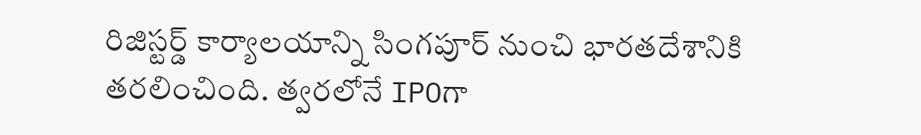రిజిస్టర్డ్ కార్యాలయాన్ని సింగపూర్ నుంచి భారతదేశానికి తరలించింది. త్వరలోనే IPOగా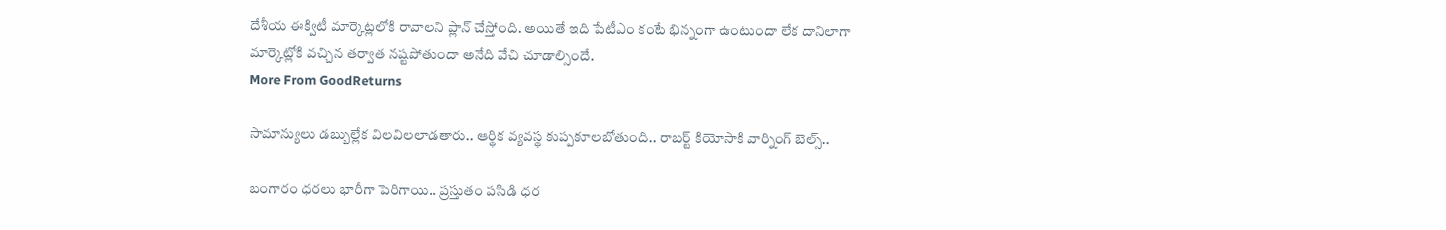దేశీయ ఈక్విటీ మార్కెట్లలోకి రావాలని ప్లాన్ చేస్తోంది. అయితే ఇది పేటీఎం కంటే భిన్నంగా ఉంటుందా లేక దానిలాగా మార్కెట్లోకి వచ్చిన తర్వాత నష్టపోతుందా అనేది వేచి చూడాల్సిందే.
More From GoodReturns

సామాన్యులు డబ్బుల్లేక విలవిలలాడతారు.. ఆర్థిక వ్యవస్థ కుప్పకూలబోతుంది.. రాబర్ట్ కియోసాకి వార్నింగ్ బెల్స్..

బంగారం ధరలు భారీగా పెరిగాయి.. ప్రస్తుతం పసిడి ధర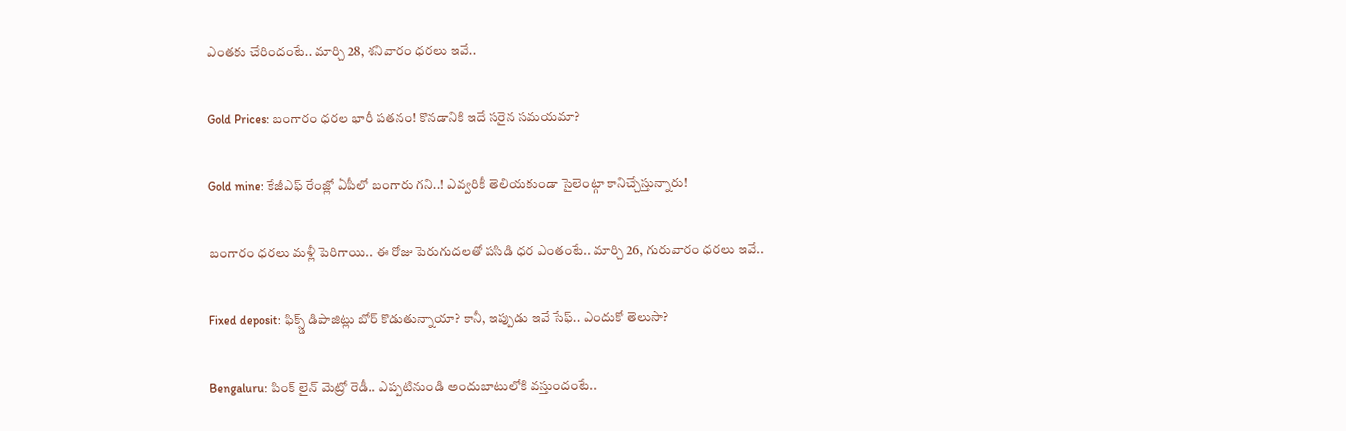ఎంతకు చేరిందంటే.. మార్చి 28, శనివారం ధరలు ఇవే..

Gold Prices: బంగారం ధరల భారీ పతనం! కొనడానికి ఇదే సరైన సమయమా?

Gold mine: కేజీఎఫ్ రేంజ్లో ఏపీలో బంగారు గని..! ఎవ్వరికీ తెలియకుండా సైలెంట్గా కానిచ్చేస్తున్నారు!

బంగారం ధరలు మళ్లీ పెరిగాయి.. ఈ రోజు పెరుగుదలతో పసిడి ధర ఎంతంటే.. మార్చి 26, గురువారం ధరలు ఇవే..

Fixed deposit: ఫిక్స్డ్ డిపాజిట్లు బోర్ కొడుతున్నాయా? కానీ, ఇప్పుడు ఇవే సేఫ్.. ఎందుకో తెలుసా?

Bengaluru: పింక్ లైన్ మెట్రో రెడీ.. ఎప్పటినుండి అందుబాటులోకి వస్తుందంటే..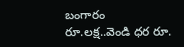బంగారం రూ.లక్ష..వెండి ధర రూ.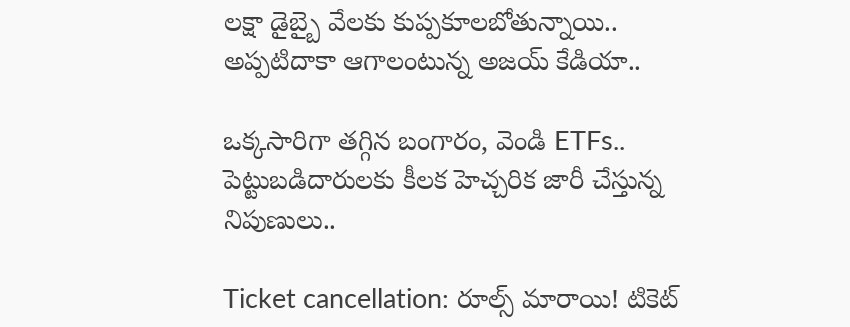లక్షా డైబ్బై వేలకు కుప్పకూలబోతున్నాయి.. అప్పటిదాకా ఆగాలంటున్న అజయ్ కేడియా..

ఒక్కసారిగా తగ్గిన బంగారం, వెండి ETFs.. పెట్టుబడిదారులకు కీలక హెచ్చరిక జారీ చేస్తున్న నిపుణులు..

Ticket cancellation: రూల్స్ మారాయి! టికెట్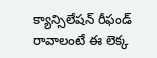క్యాన్సిలేషన్ రీఫండ్ రావాలంటే ఈ లెక్క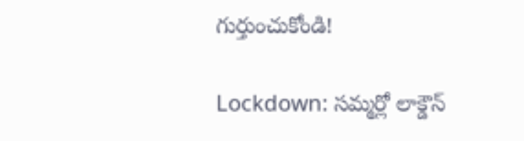గుర్తుంచుకోండి!

Lockdown: సమ్మర్లో లాక్డౌన్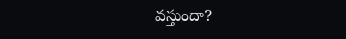వస్తుందా?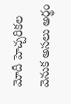మోదీ హెచ్చరికల వెనుక అసలు అర్థం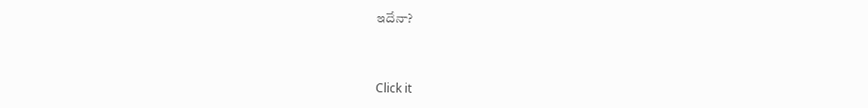ఇదేనా?



Click it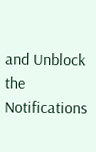and Unblock the Notifications